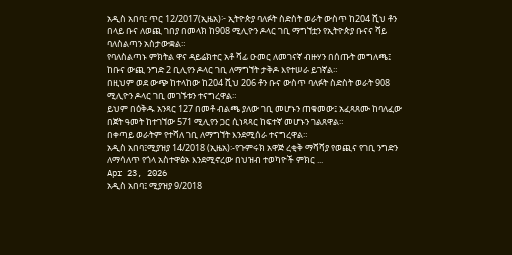አዲስ አበባ፤ ጥር 12/2017(ኢዜአ)፦ ኢትዮጵያ ባለፉት ስድስት ወራት ውስጥ ከ204 ሺህ ቶን በላይ ቡና ለወጪ ገበያ በመላክ ከ908 ሚሊዮን ዶላር ገቢ ማግኘቷን የኢትዮጵያ ቡናና ሻይ ባለስልጣን አስታውቋል።
የባለስልጣኑ ምክትል ዋና ዳይሬክተር አቶ ሻፊ ዑመር ለመገናኛ ብዙሃን በሰጡት መግለጫ፤ ከቡና ውጪ ንግድ 2 ቢሊየን ዶላር ገቢ ለማግኘት ታቅዶ እየተሠራ ይገኛል።
በዚህም ወደ ውጭ ከተላከው ከ204 ሺህ 206 ቶን ቡና ውስጥ ባለፉት ስድስት ወራት 908 ሚሊዮን ዶላር ገቢ መገኙቱን ተናግረዋል።
ይህም በዕቅዱ አንጻር 127 በመቶ ብልጫ ያለው ገቢ መሆኑን ጠቁመው፤ አፈጻጸሙ ከባለፈው በጀት ዓመት ከተገኘው 571 ሚሊየን ጋር ሲነጻጻር ከፍተኛ መሆኑን ገልጸዋል።
በቀጣይ ወራትም የተሻለ ገቢ ለማግኘት እንደሚሰራ ተናግረዋል።
አዲስ አበባ፤ሚያዝያ 14/2018 (ኢዜአ)፡-የጉምሩክ አዋጅ ረቂቅ ማሻሻያ የወጪና የገቢ ንግድን ለማሳለጥ የጎላ አስተዋፅኦ እንደሚኖረው በህዝብ ተወካዮች ምክር ...
Apr 23, 2026
አዲስ አበባ፤ ሚያዝያ 9/2018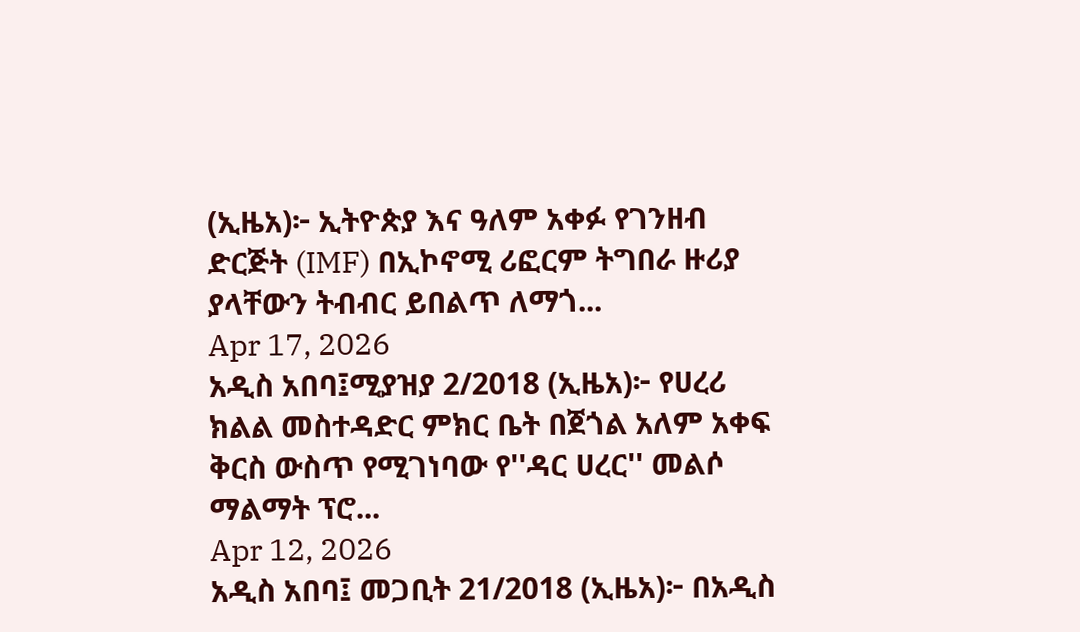(ኢዜአ)፦ ኢትዮጵያ እና ዓለም አቀፉ የገንዘብ ድርጅት (IMF) በኢኮኖሚ ሪፎርም ትግበራ ዙሪያ ያላቸውን ትብብር ይበልጥ ለማጎ...
Apr 17, 2026
አዲስ አበባ፤ሚያዝያ 2/2018 (ኢዜአ)፦ የሀረሪ ክልል መስተዳድር ምክር ቤት በጀጎል አለም አቀፍ ቅርስ ውስጥ የሚገነባው የ''ዳር ሀረር'' መልሶ ማልማት ፕሮ...
Apr 12, 2026
አዲስ አበባ፤ መጋቢት 21/2018 (ኢዜአ)፦ በአዲስ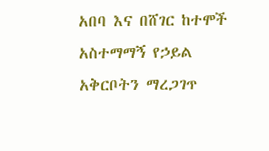አበባ እና በሸገር ከተሞች አስተማማኝ የኃይል አቅርቦትን ማረጋገጥ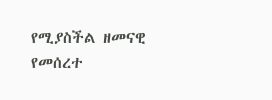የሚያስችል ዘመናዊ የመሰረተ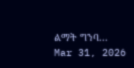ልማት ግንባ...
Mar 31, 2026